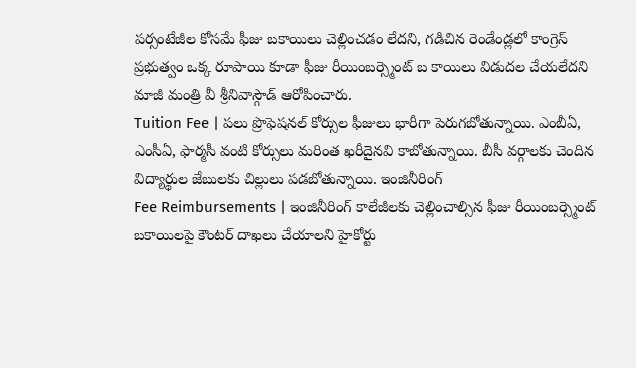పర్సంటేజీల కోసమే ఫీజు బకాయిలు చెల్లించడం లేదని, గడిచిన రెండేండ్లలో కాంగ్రెస్ ప్రభుత్వం ఒక్క రూపాయి కూడా ఫీజు రీయింబర్స్మెంట్ బ కాయిలు విడుదల చేయలేదని మాజీ మంత్రి వీ శ్రీనివాస్గౌడ్ ఆరోపించారు.
Tuition Fee | పలు ప్రొఫెషనల్ కోర్సుల ఫీజులు భారీగా పెరుగబోతున్నాయి. ఎంబీఏ, ఎంసీఏ, ఫార్మసీ వంటి కోర్సులు మరింత ఖరీదైనవి కాబోతున్నాయి. బీసీ వర్గాలకు చెందిన విద్యార్థుల జేబులకు చిల్లులు పడబోతున్నాయి. ఇంజినీరింగ్
Fee Reimbursements | ఇంజినీరింగ్ కాలేజీలకు చెల్లించాల్సిన ఫీజు రీయింబర్స్మెంట్ బకాయిలపై కౌంటర్ దాఖలు చేయాలని హైకోర్టు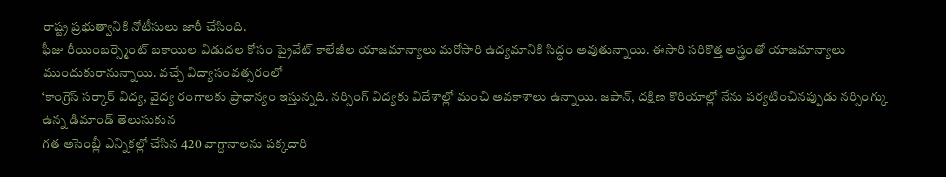రాష్ట్ర ప్రభుత్వానికి నోటీసులు జారీ చేసింది.
ఫీజు రీయింబర్స్మెంట్ బకాయిల విడుదల కోసం ప్రైవేట్ కాలేజీల యాజమాన్యాలు మరోసారి ఉద్యమానికి సిద్ధం అవుతున్నాయి. ఈసారి సరికొత్త అస్త్రంతో యాజమాన్యాలు ముందుకురానున్నాయి. వచ్చే విద్యాసంవత్సరంలో
‘కాంగ్రెస్ సర్కార్ విద్య, వైద్య రంగాలకు ప్రాధాన్యం ఇస్తున్నది. నర్సింగ్ విద్యకు విదేశాల్లో మంచి అవకాశాలు ఉన్నాయి. జపాన్, దక్షిణ కొరియాల్లో నేను పర్యటించినప్పుడు నర్సింగ్కు ఉన్న డిమాండ్ తెలుసుకున
గత అసెంబ్లీ ఎన్నికల్లో చేసిన 420 వాగ్దానాలను పక్కదారి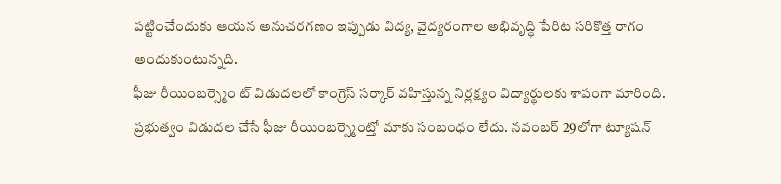పట్టించేందుకు ఆయన అనుచరగణం ఇప్పుడు విద్య, వైద్యరంగాల అభివృద్ధి పేరిట సరికొత్త రాగం అందుకుంటున్నది.
ఫీజు రీయింబర్స్మెం ట్ విడుదలలో కాంగ్రెస్ సర్కార్ వహిస్తున్న నిర్లక్ష్యం విద్యార్థులకు శాపంగా మారింది. ప్రభుత్వం విడుదల చేసే ఫీజు రీయింబర్స్మెంట్తో మాకు సంబంధం లేదు. నవంబర్ 29లోగా ట్యూషన్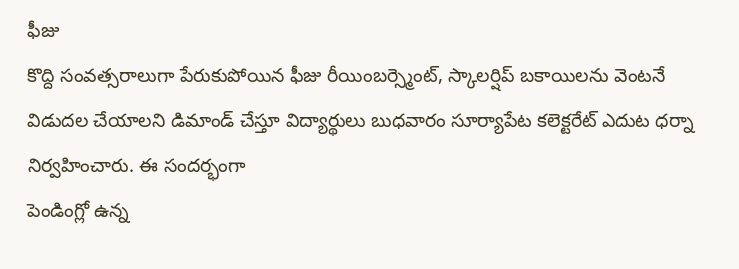ఫీజు
కొద్ది సంవత్సరాలుగా పేరుకుపోయిన ఫీజు రీయింబర్స్మెంట్, స్కాలర్షిప్ బకాయిలను వెంటనే విడుదల చేయాలని డిమాండ్ చేస్తూ విద్యార్థులు బుధవారం సూర్యాపేట కలెక్టరేట్ ఎదుట ధర్నా నిర్వహించారు. ఈ సందర్భంగా
పెండింగ్లో ఉన్న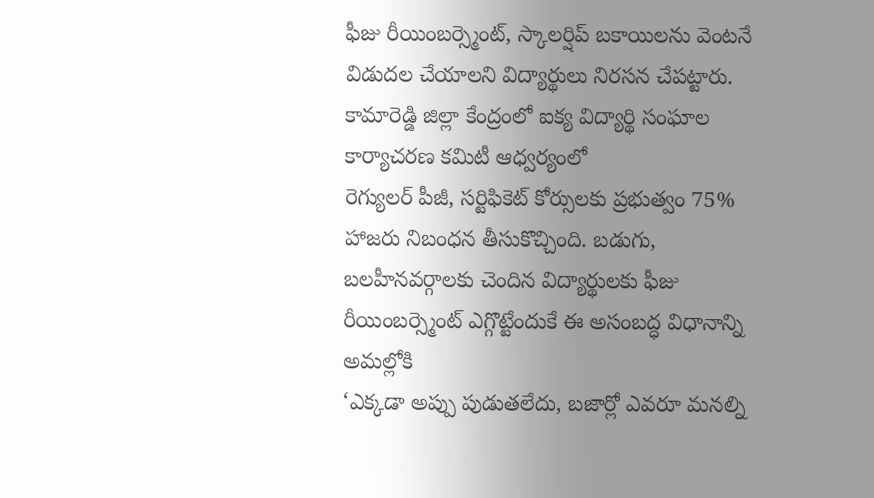ఫీజు రీయింబర్స్మెంట్, స్కాలర్షిప్ బకాయిలను వెంటనే విడుదల చేయాలని విద్యార్థులు నిరసన చేపట్టారు. కామారెడ్డి జిల్లా కేంద్రంలో ఐక్య విద్యార్థి సంఘాల కార్యాచరణ కమిటీ ఆధ్వర్యంలో
రెగ్యులర్ పీజీ, సర్టిఫికెట్ కోర్సులకు ప్రభుత్వం 75% హాజరు నిబంధన తీసుకొచ్చింది. బడుగు, బలహీనవర్గాలకు చెందిన విద్యార్థులకు ఫీజు రీయింబర్స్మెంట్ ఎగ్గొట్టేందుకే ఈ అసంబద్ధ విధానాన్ని అమల్లోకి
‘ఎక్కడా అప్పు పుడుతలేదు, బజార్లో ఎవరూ మనల్ని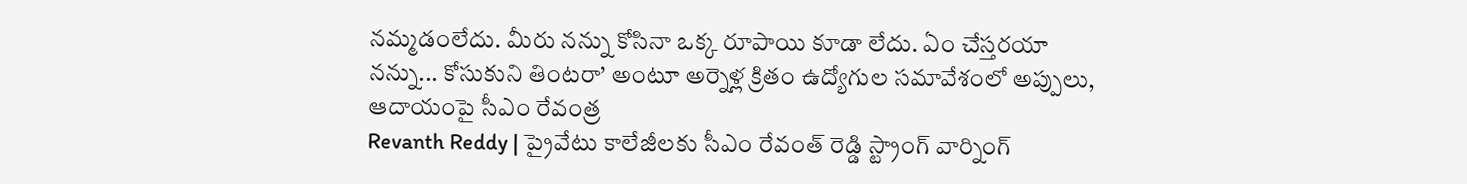నమ్మడంలేదు. మీరు నన్ను కోసినా ఒక్క రూపాయి కూడా లేదు. ఏం చేస్తరయా నన్ను... కోసుకుని తింటరా’ అంటూ అర్నెళ్ల క్రితం ఉద్యోగుల సమావేశంలో అప్పులు, ఆదాయంపై సీఎం రేవంత్ర
Revanth Reddy | ప్రైవేటు కాలేజీలకు సీఎం రేవంత్ రెడ్డి స్ట్రాంగ్ వార్నింగ్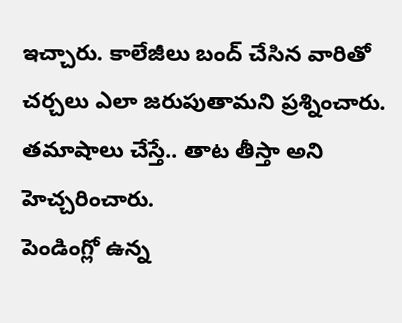ఇచ్చారు. కాలేజీలు బంద్ చేసిన వారితో చర్చలు ఎలా జరుపుతామని ప్రశ్నించారు. తమాషాలు చేస్తే.. తాట తీస్తా అని హెచ్చరించారు.
పెండింగ్లో ఉన్న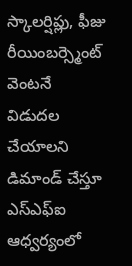స్కాలర్షిప్లు, ఫీజు రీయింబర్స్మెంట్ వెంటనే విడుదల చేయాలని డిమాండ్ చేస్తూ ఎస్ఎఫ్ఐ ఆధ్వర్యంలో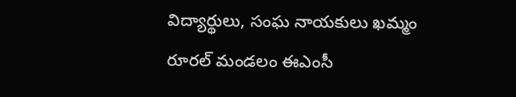విద్యార్థులు, సంఘ నాయకులు ఖమ్మం రూరల్ మండలం ఈఎంసీ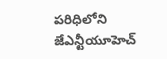పరిధిలోని జేఎన్టీయూహెచ్